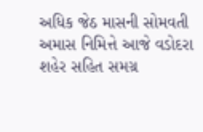અધિક જેઠ માસની સોમવતી અમાસ નિમિત્તે આજે વડોદરા શહેર સહિત સમગ્ર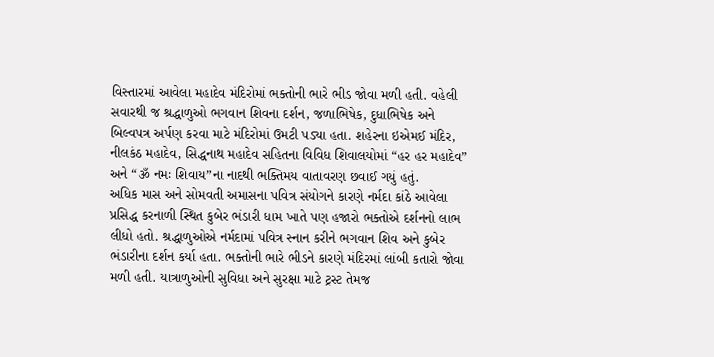વિસ્તારમાં આવેલા મહાદેવ મંદિરોમાં ભક્તોની ભારે ભીડ જોવા મળી હતી. વહેલી સવારથી જ શ્રદ્ધાળુઓ ભગવાન શિવના દર્શન, જળાભિષેક, દુધાભિષેક અને બિલ્વપત્ર અર્પણ કરવા માટે મંદિરોમાં ઉમટી પડ્યા હતા. શહેરના ઇએમઈ મંદિર, નીલકંઠ મહાદેવ, સિદ્ધનાથ મહાદેવ સહિતના વિવિધ શિવાલયોમાં “હર હર મહાદેવ” અને “ૐ નમઃ શિવાય”ના નાદથી ભક્તિમય વાતાવરણ છવાઈ ગયું હતું.
અધિક માસ અને સોમવતી અમાસના પવિત્ર સંયોગને કારણે નર્મદા કાંઠે આવેલા પ્રસિદ્ધ કરનાળી સ્થિત કુબેર ભંડારી ધામ ખાતે પણ હજારો ભક્તોએ દર્શનનો લાભ લીધો હતો. શ્રદ્ધાળુઓએ નર્મદામાં પવિત્ર સ્નાન કરીને ભગવાન શિવ અને કુબેર ભંડારીના દર્શન કર્યા હતા. ભક્તોની ભારે ભીડને કારણે મંદિરમાં લાંબી કતારો જોવા મળી હતી. યાત્રાળુઓની સુવિધા અને સુરક્ષા માટે ટ્રસ્ટ તેમજ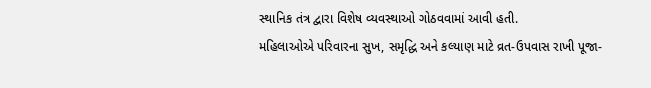સ્થાનિક તંત્ર દ્વારા વિશેષ વ્યવસ્થાઓ ગોઠવવામાં આવી હતી.
મહિલાઓએ પરિવારના સુખ, સમૃદ્ધિ અને કલ્યાણ માટે વ્રત-ઉપવાસ રાખી પૂજા-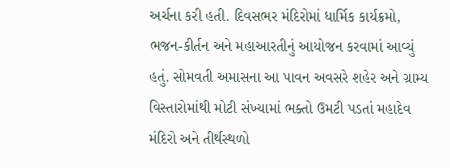અર્ચના કરી હતી. દિવસભર મંદિરોમાં ધાર્મિક કાર્યક્રમો, ભજન-કીર્તન અને મહાઆરતીનું આયોજન કરવામાં આવ્યું હતું. સોમવતી અમાસના આ પાવન અવસરે શહેર અને ગ્રામ્ય વિસ્તારોમાંથી મોટી સંખ્યામાં ભક્તો ઉમટી પડતાં મહાદેવ મંદિરો અને તીર્થસ્થળો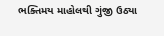ભક્તિમય માહોલથી ગુંજી ઉઠ્યા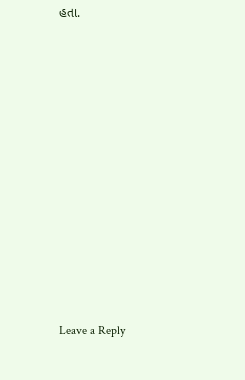હતા.














Leave a Reply